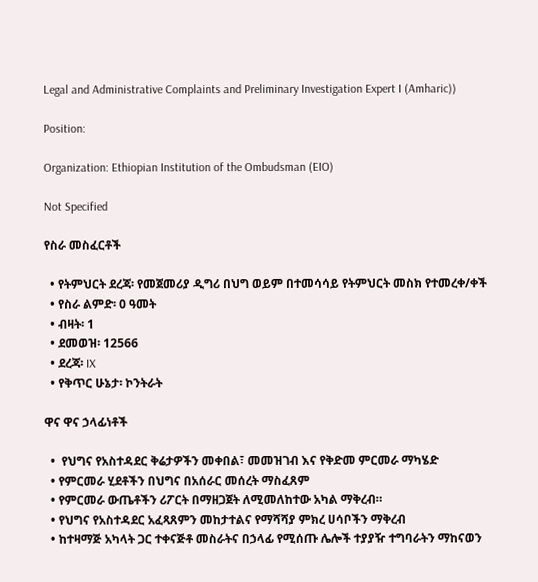Legal and Administrative Complaints and Preliminary Investigation Expert I (Amharic))

Position:

Organization: Ethiopian Institution of the Ombudsman (EIO)

Not Specified

የስራ መስፈርቶች

  • የትምህርት ደረጃ፡ የመጀመሪያ ዲግሪ በህግ ወይም በተመሳሳይ የትምህርት መስክ የተመረቀ/ቀች
  • የስራ ልምድ፡ 0 ዓመት
  • ብዛት፡ 1
  • ደመወዝ፡ 12566
  • ደረጃ፡ IX
  • የቅጥር ሁኔታ፡ ኮንትራት

ዋና ዋና ኃላፊነቶች

  •  የህግና የአስተዳደር ቅሬታዎችን መቀበል፣ መመዝገብ እና የቅድመ ምርመራ ማካሄድ
  • የምርመራ ሂደቶችን በህግና በአሰራር መሰረት ማስፈጸም
  • የምርመራ ውጤቶችን ሪፖርት በማዘጋጀት ለሚመለከተው አካል ማቅረብ።
  • የህግና የአስተዳደር አፈጻጸምን መከታተልና የማሻሻያ ምክረ ሀሳቦችን ማቅረብ
  • ከተዛማጅ አካላት ጋር ተቀናጅቶ መስራትና በኃላፊ የሚሰጡ ሌሎች ተያያዥ ተግባራትን ማከናወን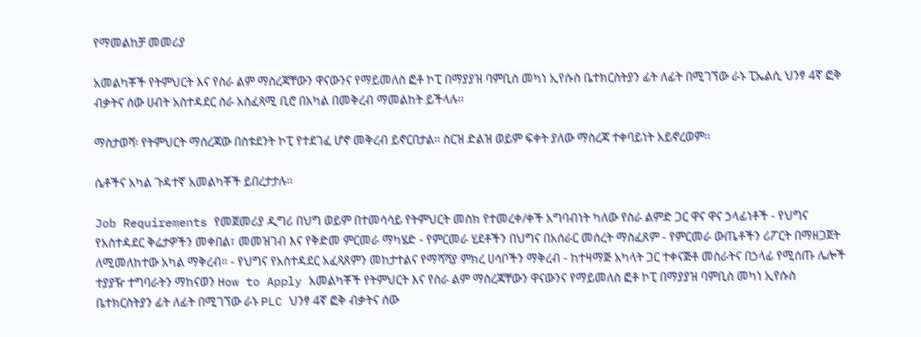የማመልከቻ መመሪያ

አመልካቾች የትምህርት እና የስራ ልም ማስረጃቸውን ዋናውንና የማይመለስ ፎቶ ኮፒ በማያያዝ ባምቢስ መካነ ኢየሱስ ቤተክርስትያን ፊት ለፊት በሚገኘው ራኑ ፒኤልሲ ህንፃ 4ኛ ፎቅ ብቃትና ሰው ሀብት አስተዳደር ስራ አስፈጻሚ ቢሮ በአካል በመቅረብ ማመልከት ይችላሉ፡፡

ማስታወሻ፡ የትምህርት ማሰረጃው በስቱደንት ኮፒ የተደገፈ ሆኖ መቅረብ ይኖርበታል፡፡ ስርዝ ድልዝ ወይም ፍቀት ያለው ማስረጃ ተቀባይነት አይኖረወም፡፡

ሴቶችና አካል ጉዳተኛ አመልካቾች ይበረታታሉ፡፡

Job Requirements የመጀመሪያ ዲግሪ በህግ ወይም በተመሳሳይ የትምህርት መስክ የተመረቀ/ቀች አግባብነት ካለው የስራ ልምድ ጋር ዋና ዋና ኃላፊነቶች - የህግና የአስተዳደር ቅሬታዎችን መቀበል፣ መመዝገብ እና የቅድመ ምርመራ ማካሄድ - የምርመራ ሂደቶችን በህግና በአሰራር መሰረት ማስፈጸም - የምርመራ ውጤቶችን ሪፖርት በማዘጋጀት ለሚመለከተው አካል ማቅረብ። - የህግና የአስተዳደር አፈጻጸምን መከታተልና የማሻሻያ ምክረ ሀሳቦችን ማቅረብ - ከተዛማጅ አካላት ጋር ተቀናጅቶ መስራትና በኃላፊ የሚሰጡ ሌሎች ተያያዥ ተግባራትን ማከናወን How to Apply አመልካቾች የትምህርት እና የስራ ልም ማስረጃቸውን ዋናውንና የማይመለስ ፎቶ ኮፒ በማያያዝ ባምቢስ መካነ ኢየሱስ ቤተክርስትያን ፊት ለፊት በሚገኘው ራኑ PLC ህንፃ 4ኛ ፎቅ ብቃትና ሰው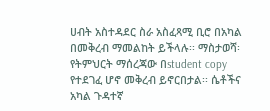ሀብት አስተዳደር ስራ አስፈጻሚ ቢሮ በአካል በመቅረብ ማመልከት ይችላሉ፡፡ ማስታወሻ፡ የትምህርት ማሰረጃው በstudent copy የተደገፈ ሆኖ መቅረብ ይኖርበታል፡፡ ሴቶችና አካል ጉዳተኛ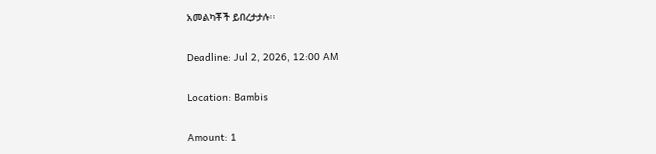አመልካቾች ይበረታታሉ፡፡

Deadline: Jul 2, 2026, 12:00 AM

Location: Bambis

Amount: 1